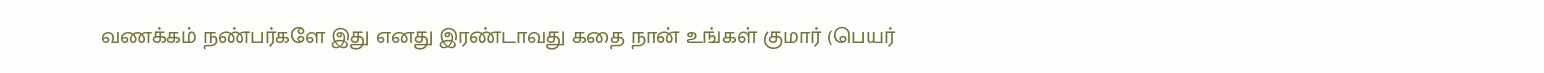வணக்கம் நண்பர்களே இது எனது இரண்டாவது கதை நான் உங்கள் குமார் (பெயர்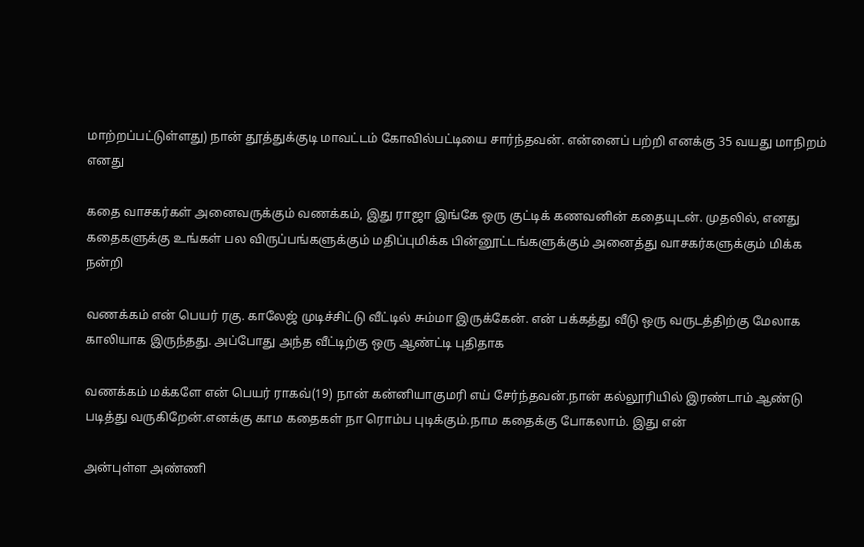மாற்றப்பட்டுள்ளது) நான் தூத்துக்குடி மாவட்டம் கோவில்பட்டியை சார்ந்தவன். என்னைப் பற்றி எனக்கு 35 வயது மாநிறம் எனது

கதை வாசகர்கள் அனைவருக்கும் வணக்கம், இது ராஜா இங்கே ஒரு குட்டிக் கணவனின் கதையுடன். முதலில், எனது கதைகளுக்கு உங்கள் பல விருப்பங்களுக்கும் மதிப்புமிக்க பின்னூட்டங்களுக்கும் அனைத்து வாசகர்களுக்கும் மிக்க நன்றி

வணக்கம் என் பெயர் ரகு. காலேஜ் முடிச்சிட்டு வீட்டில் சும்மா இருக்கேன். என் பக்கத்து வீடு ஒரு வருடத்திற்கு மேலாக காலியாக இருந்தது. அப்போது அந்த வீட்டிற்கு ஒரு ஆண்ட்டி புதிதாக

வணக்கம் மக்களே என் பெயர் ராகவ்(19) நான் கன்னியாகுமரி எய் சேர்ந்தவன்.நான் கல்லூரியில் இரண்டாம் ஆண்டு படித்து வருகிறேன்.எனக்கு காம கதைகள் நா ரொம்ப புடிக்கும்.நாம கதைக்கு போகலாம். இது என்

அன்புள்ள அண்ணி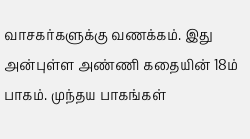வாசகர்களுக்கு வணக்கம். இது அன்புள்ள அண்ணி கதையின் 18ம் பாகம். முந்தய பாகங்கள்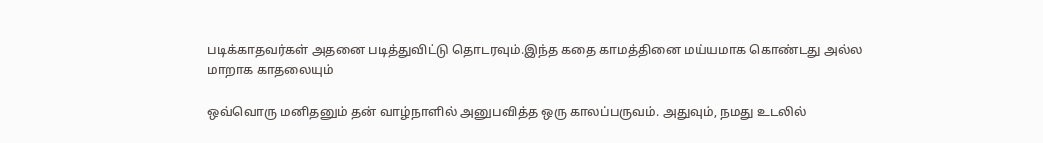படிக்காதவர்கள் அதனை படித்துவிட்டு தொடரவும்.இந்த கதை காமத்தினை மய்யமாக கொண்டது அல்ல மாறாக காதலையும்

ஒவ்வொரு மனிதனும் தன்‌ வாழ்நாளில் அனுபவித்த ஒரு காலப்பருவம். அதுவும், நமது உடலில்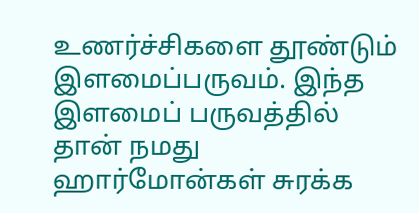உணர்ச்சிகளை தூண்டும் இளமைப்பருவம். இந்த இளமைப் பருவத்தில் தான் நமது ஹார்மோன்கள் சுரக்க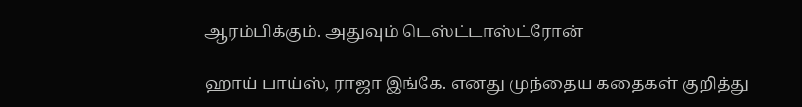ஆரம்பிக்கும். அதுவும் டெஸ்ட்டாஸ்ட்ரோன்

ஹாய் பாய்ஸ், ராஜா இங்கே. எனது முந்தைய கதைகள் குறித்து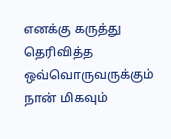எனக்கு கருத்து தெரிவித்த ஒவ்வொருவருக்கும் நான் மிகவும்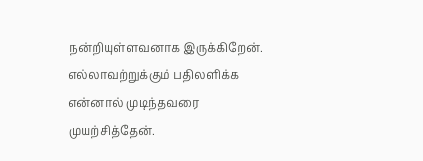நன்றியுள்ளவனாக இருக்கிறேன். எல்லாவற்றுக்கும் பதிலளிக்க என்னால் முடிந்தவரை முயற்சித்தேன்.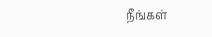நீங்கள்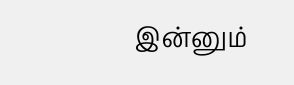இன்னும்